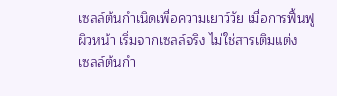เซลล์ต้นกำเนิดเพื่อความเยาว์วัย เมื่อการฟื้นฟูผิวหน้า เริ่มจากเซลล์จริง ไม่ใช่สารเติมแต่ง
เซลล์ต้นกำ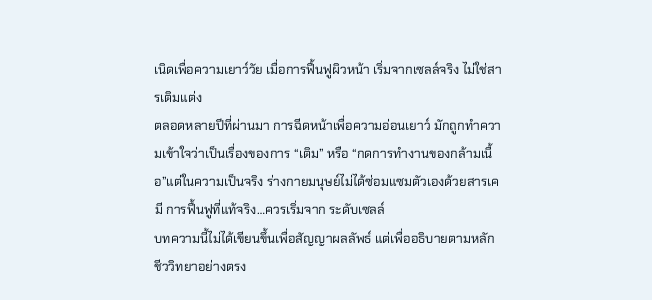เนิดเพื่อความเยาว์วัย เมื่อการฟื้นฟูผิวหน้า เริ่มจากเซลล์จริง ไม่ใช่สารเติมแต่ง
ตลอดหลายปีที่ผ่านมา การฉีดหน้าเพื่อความอ่อนเยาว์ มักถูกทำความเข้าใจว่าเป็นเรื่องของการ “เติม” หรือ “กดการทำงานของกล้ามเนื้อ”แต่ในความเป็นจริง ร่างกายมนุษย์ไม่ได้ซ่อมแซมตัวเองด้วยสารเคมี การฟื้นฟูที่แท้จริง…ควรเริ่มจาก ระดับเซลล์
บทความนี้ไม่ได้เขียนขึ้นเพื่อสัญญาผลลัพธ์ แต่เพื่ออธิบายตามหลักชีววิทยาอย่างตรง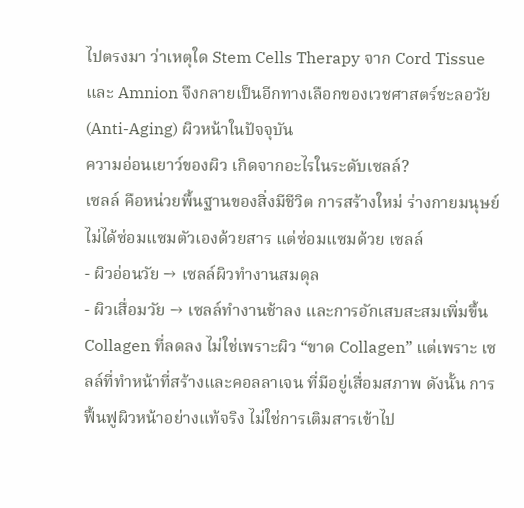ไปตรงมา ว่าเหตุใด Stem Cells Therapy จาก Cord Tissue และ Amnion จึงกลายเป็นอีกทางเลือกของเวชศาสตร์ชะลอวัย (Anti-Aging) ผิวหน้าในปัจจุบัน
ความอ่อนเยาว์ของผิว เกิดจากอะไรในระดับเซลล์?
เซลล์ คือหน่วยพื้นฐานของสิ่งมีชีวิต การสร้างใหม่ ร่างกายมนุษย์ไม่ได้ซ่อมแซมตัวเองด้วยสาร แต่ซ่อมแซมด้วย เซลล์
- ผิวอ่อนวัย → เซลล์ผิวทำงานสมดุล
- ผิวเสื่อมวัย → เซลล์ทำงานช้าลง และการอักเสบสะสมเพิ่มขึ้น
Collagen ที่ลดลง ไม่ใช่เพราะผิว “ขาด Collagen” แต่เพราะ เซลล์ที่ทำหน้าที่สร้างและคอลลาเจน ที่มีอยู่เสื่อมสภาพ ดังนั้น การฟื้นฟูผิวหน้าอย่างแท้จริง ไม่ใช่การเติมสารเข้าไป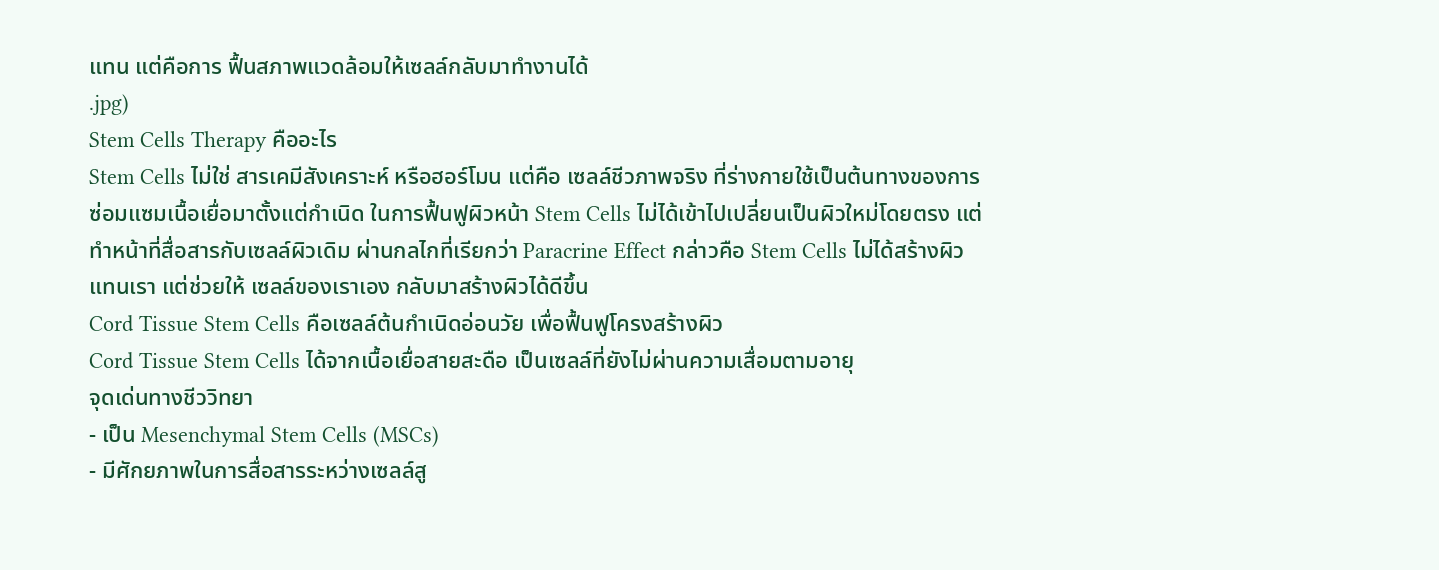แทน แต่คือการ ฟื้นสภาพแวดล้อมให้เซลล์กลับมาทำงานได้
.jpg)
Stem Cells Therapy คืออะไร
Stem Cells ไม่ใช่ สารเคมีสังเคราะห์ หรือฮอร์โมน แต่คือ เซลล์ชีวภาพจริง ที่ร่างกายใช้เป็นต้นทางของการซ่อมแซมเนื้อเยื่อมาตั้งแต่กำเนิด ในการฟื้นฟูผิวหน้า Stem Cells ไม่ได้เข้าไปเปลี่ยนเป็นผิวใหม่โดยตรง แต่ทำหน้าที่สื่อสารกับเซลล์ผิวเดิม ผ่านกลไกที่เรียกว่า Paracrine Effect กล่าวคือ Stem Cells ไม่ได้สร้างผิวแทนเรา แต่ช่วยให้ เซลล์ของเราเอง กลับมาสร้างผิวได้ดีขึ้น
Cord Tissue Stem Cells คือเซลล์ต้นกำเนิดอ่อนวัย เพื่อฟื้นฟูโครงสร้างผิว
Cord Tissue Stem Cells ได้จากเนื้อเยื่อสายสะดือ เป็นเซลล์ที่ยังไม่ผ่านความเสื่อมตามอายุ
จุดเด่นทางชีววิทยา
- เป็น Mesenchymal Stem Cells (MSCs)
- มีศักยภาพในการสื่อสารระหว่างเซลล์สู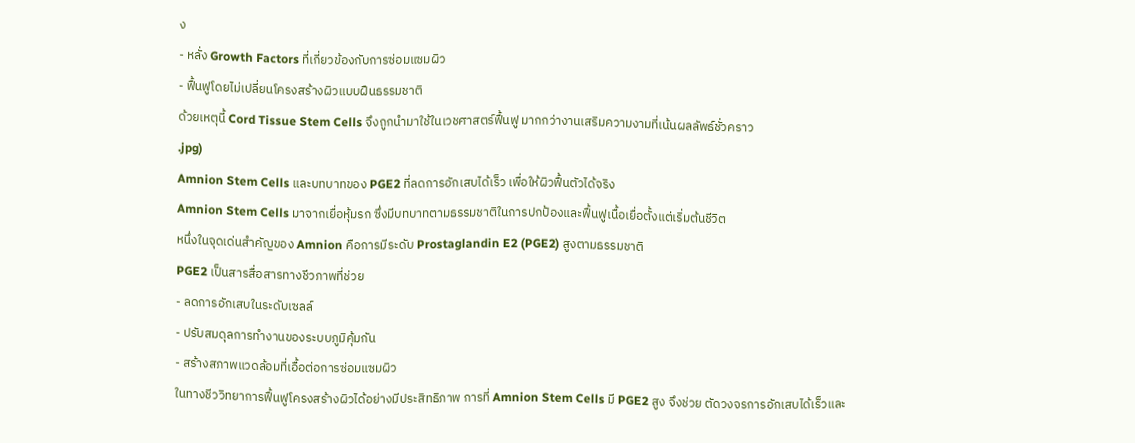ง
- หลั่ง Growth Factors ที่เกี่ยวข้องกับการซ่อมแซมผิว
- ฟื้นฟูโดยไม่เปลี่ยนโครงสร้างผิวแบบฝืนธรรมชาติ
ด้วยเหตุนี้ Cord Tissue Stem Cells จึงถูกนำมาใช้ในเวชศาสตร์ฟื้นฟู มากกว่างานเสริมความงามที่เน้นผลลัพธ์ชั่วคราว
.jpg)
Amnion Stem Cells และบทบาทของ PGE2 ที่ลดการอักเสบได้เร็ว เพื่อให้ผิวฟื้นตัวได้จริง
Amnion Stem Cells มาจากเยื่อหุ้มรก ซึ่งมีบทบาทตามธรรมชาติในการปกป้องและฟื้นฟูเนื้อเยื่อตั้งแต่เริ่มต้นชีวิต
หนึ่งในจุดเด่นสำคัญของ Amnion คือการมีระดับ Prostaglandin E2 (PGE2) สูงตามธรรมชาติ
PGE2 เป็นสารสื่อสารทางชีวภาพที่ช่วย
- ลดการอักเสบในระดับเซลล์
- ปรับสมดุลการทำงานของระบบภูมิคุ้มกัน
- สร้างสภาพแวดล้อมที่เอื้อต่อการซ่อมแซมผิว
ในทางชีววิทยาการฟื้นฟูโครงสร้างผิวได้อย่างมีประสิทธิภาพ การที่ Amnion Stem Cells มี PGE2 สูง จึงช่วย ตัดวงจรการอักเสบได้เร็วและ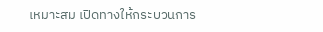เหมาะสม เปิดทางให้กระบวนการ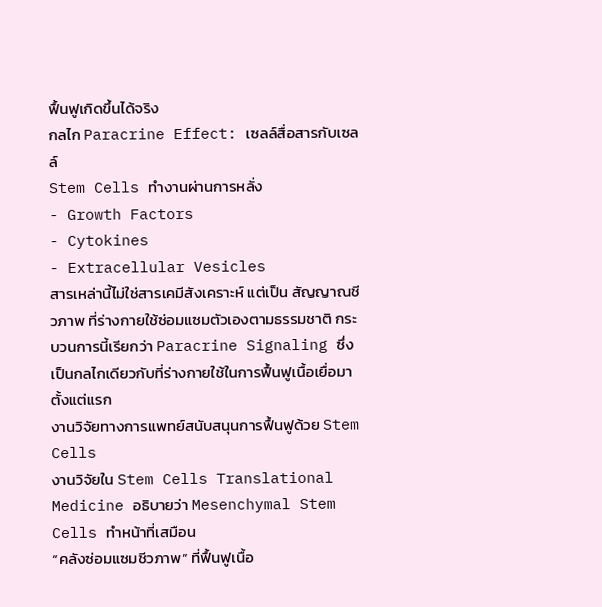ฟื้นฟูเกิดขึ้นได้จริง
กลไก Paracrine Effect: เซลล์สื่อสารกับเซลล์
Stem Cells ทำงานผ่านการหลั่ง
- Growth Factors
- Cytokines
- Extracellular Vesicles
สารเหล่านี้ไม่ใช่สารเคมีสังเคราะห์ แต่เป็น สัญญาณชีวภาพ ที่ร่างกายใช้ซ่อมแซมตัวเองตามธรรมชาติ กระบวนการนี้เรียกว่า Paracrine Signaling ซึ่งเป็นกลไกเดียวกับที่ร่างกายใช้ในการฟื้นฟูเนื้อเยื่อมาตั้งแต่แรก
งานวิจัยทางการแพทย์สนับสนุนการฟื้นฟูด้วย Stem Cells
งานวิจัยใน Stem Cells Translational Medicine อธิบายว่า Mesenchymal Stem Cells ทำหน้าที่เสมือน
“คลังซ่อมแซมชีวภาพ” ที่ฟื้นฟูเนื้อ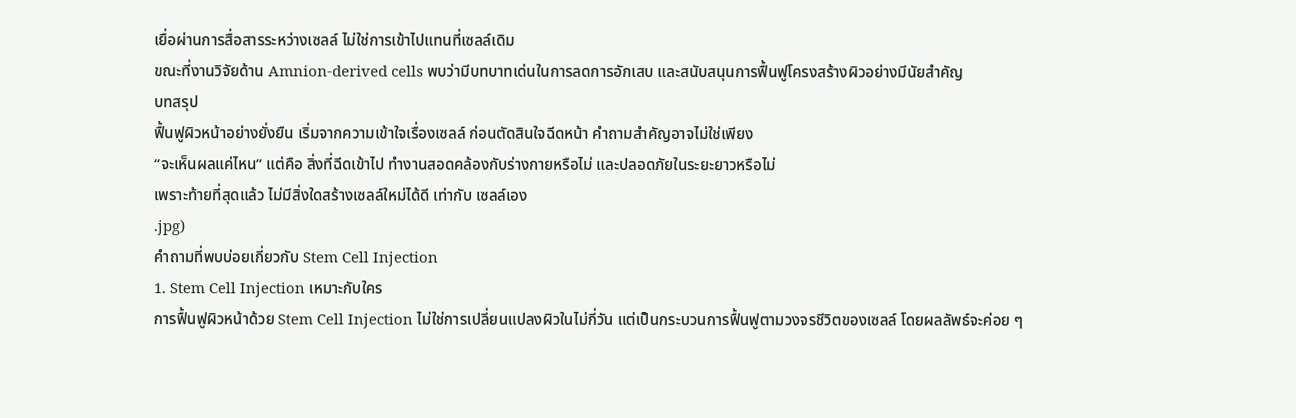เยื่อผ่านการสื่อสารระหว่างเซลล์ ไม่ใช่การเข้าไปแทนที่เซลล์เดิม
ขณะที่งานวิจัยด้าน Amnion-derived cells พบว่ามีบทบาทเด่นในการลดการอักเสบ และสนับสนุนการฟื้นฟูโครงสร้างผิวอย่างมีนัยสำคัญ
บทสรุป
ฟื้นฟูผิวหน้าอย่างยั่งยืน เริ่มจากความเข้าใจเรื่องเซลล์ ก่อนตัดสินใจฉีดหน้า คำถามสำคัญอาจไม่ใช่เพียง
“จะเห็นผลแค่ไหน” แต่คือ สิ่งที่ฉีดเข้าไป ทำงานสอดคล้องกับร่างกายหรือไม่ และปลอดภัยในระยะยาวหรือไม่
เพราะท้ายที่สุดแล้ว ไม่มีสิ่งใดสร้างเซลล์ใหม่ได้ดี เท่ากับ เซลล์เอง
.jpg)
คำถามที่พบบ่อยเกี่ยวกับ Stem Cell Injection
1. Stem Cell Injection เหมาะกับใคร
การฟื้นฟูผิวหน้าด้วย Stem Cell Injection ไม่ใช่การเปลี่ยนแปลงผิวในไม่กี่วัน แต่เป็นกระบวนการฟื้นฟูตามวงจรชีวิตของเซลล์ โดยผลลัพธ์จะค่อย ๆ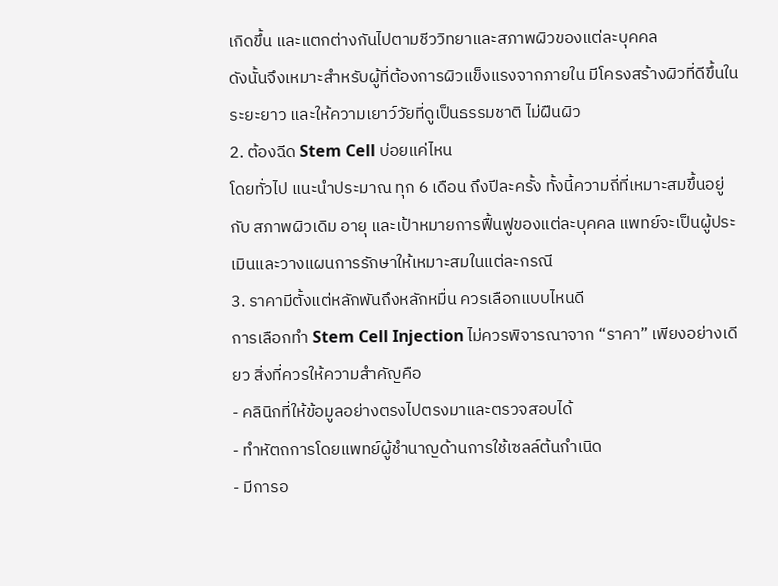เกิดขึ้น และแตกต่างกันไปตามชีววิทยาและสภาพผิวของแต่ละบุคคล
ดังนั้นจึงเหมาะสำหรับผู้ที่ต้องการผิวแข็งแรงจากภายใน มีโครงสร้างผิวที่ดีขึ้นในระยะยาว และให้ความเยาว์วัยที่ดูเป็นธรรมชาติ ไม่ฝืนผิว
2. ต้องฉีด Stem Cell บ่อยแค่ไหน
โดยทั่วไป แนะนำประมาณ ทุก 6 เดือน ถึงปีละครั้ง ทั้งนี้ความถี่ที่เหมาะสมขึ้นอยู่กับ สภาพผิวเดิม อายุ และเป้าหมายการฟื้นฟูของแต่ละบุคคล แพทย์จะเป็นผู้ประเมินและวางแผนการรักษาให้เหมาะสมในแต่ละกรณี
3. ราคามีตั้งแต่หลักพันถึงหลักหมื่น ควรเลือกแบบไหนดี
การเลือกทำ Stem Cell Injection ไม่ควรพิจารณาจาก “ราคา” เพียงอย่างเดียว สิ่งที่ควรให้ความสำคัญคือ
- คลินิกที่ให้ข้อมูลอย่างตรงไปตรงมาและตรวจสอบได้
- ทำหัตถการโดยแพทย์ผู้ชำนาญด้านการใช้เซลล์ต้นกำเนิด
- มีการอ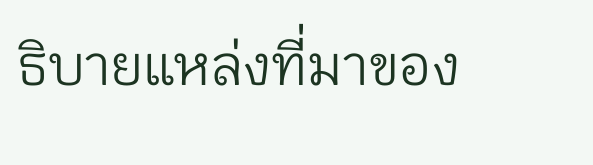ธิบายแหล่งที่มาของ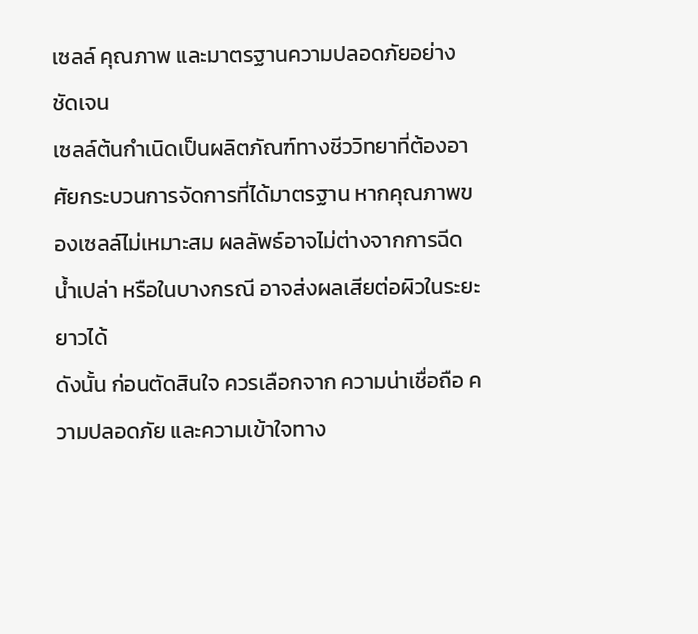เซลล์ คุณภาพ และมาตรฐานความปลอดภัยอย่างชัดเจน
เซลล์ต้นกำเนิดเป็นผลิตภัณฑ์ทางชีววิทยาที่ต้องอาศัยกระบวนการจัดการที่ได้มาตรฐาน หากคุณภาพของเซลล์ไม่เหมาะสม ผลลัพธ์อาจไม่ต่างจากการฉีดน้ำเปล่า หรือในบางกรณี อาจส่งผลเสียต่อผิวในระยะยาวได้
ดังนั้น ก่อนตัดสินใจ ควรเลือกจาก ความน่าเชื่อถือ ความปลอดภัย และความเข้าใจทาง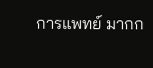การแพทย์ มากก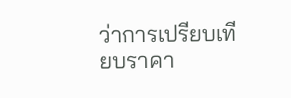ว่าการเปรียบเทียบราคา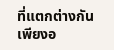ที่แตกต่างกันเพียงอ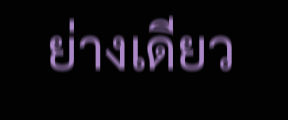ย่างเดียว